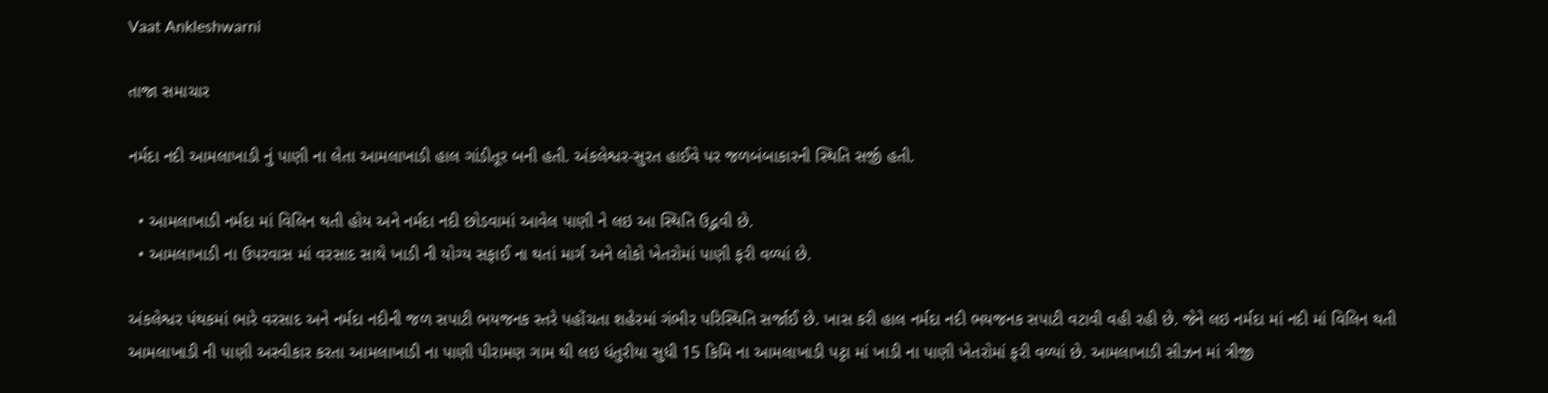Vaat Ankleshwarni

તાજા સમાચાર

નર્મદા નદી આમલાખાડી નું પાણી ના લેતા આમલાખાડી હાલ ગાંડીતૂર બની હતી. અંકલેશ્વર-સુરત હાઈવે પર જળબંબાકારની સ્થિતિ સર્જી હતી.

  • આમલાખાડી નર્મદા માં વિલિન થતી હોય અને નર્મદા નદી છોડવામાં આવેલ પાણી ને લઇ આ સ્થિતિ ઉદ્ભવી છે.
  • આમલાખાડી ના ઉપરવાસ માં વરસાદ સાથે ખાડી ની યોગ્ય સફાઈ ના થતાં માર્ગ અને લોકો ખેતરોમાં પાણી ફરી વળ્યાં છે.

અંકલેશ્વર પંથકમાં ભારે વરસાદ અને નર્મદા નદીની જળ સપાટી ભયજનક સ્તરે પહોંચતા શહેરમાં ગંભીર પરિસ્થિતિ સર્જાઈ છે. ખાસ કરી હાલ નર્મદા નદી ભયજનક સપાટી વટાવી વહી રહી છે. જેને લઇ નર્મદા માં નદી માં વિલિન થતી આમલાખાડી ની પાણી અસ્વીકાર કરતા આમલાખાડી ના પાણી પીરામણ ગામ થી લઇ ધંતુરીયા સુધી 15 કિમિ ના આમલાખાડી પટ્ટા માં ખાડી ના પાણી ખેતરોમાં ફરી વળ્યાં છે. આમલાખાડી સીઝન માં ત્રીજી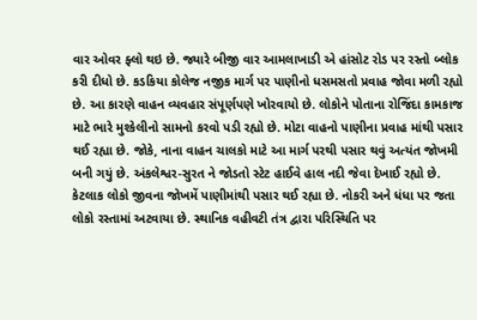વાર ઓવર ફ્લો થઇ છે. જ્યારે બીજી વાર આમલાખાડી એ હાંસોટ રોડ પર રસ્તો બ્લોક કરી દીધો છે. કડકિયા કોલેજ નજીક માર્ગ પર પાણીનો ધસમસતો પ્રવાહ જોવા મળી રહ્યો છે. આ કારણે વાહન વ્યવહાર સંપૂર્ણપણે ખોરવાયો છે. લોકોને પોતાના રોજિંદા કામકાજ માટે ભારે મુશ્કેલીનો સામનો કરવો પડી રહ્યો છે. મોટા વાહનો પાણીના પ્રવાહ માંથી પસાર થઈ રહ્યા છે. જોકે, નાના વાહન ચાલકો માટે આ માર્ગ પરથી પસાર થવું અત્યંત જોખમી બની ગયું છે. અંકલેશ્વર-સુરત ને જોડતો સ્ટેટ હાઈવે હાલ નદી જેવા દેખાઈ રહ્યો છે. કેટલાક લોકો જીવના જોખમેં પાણીમાંથી પસાર થઈ રહ્યા છે. નોકરી અને ધંધા પર જતા લોકો રસ્તામાં અટવાયા છે. સ્થાનિક વહીવટી તંત્ર દ્વારા પરિસ્થિતિ પર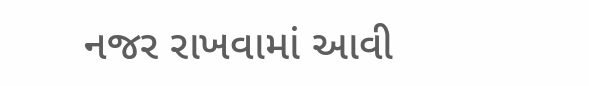નજર રાખવામાં આવી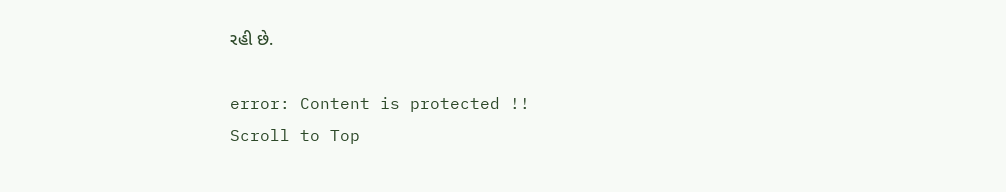રહી છે.

error: Content is protected !!
Scroll to Top